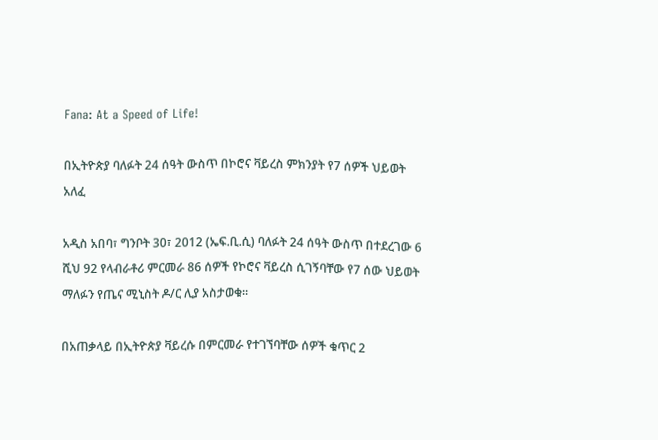Fana: At a Speed of Life!

በኢትዮጵያ ባለፉት 24 ሰዓት ውስጥ በኮሮና ቫይረስ ምክንያት የ7 ሰዎች ህይወት አለፈ

አዲስ አበባ፣ ግንቦት 30፣ 2012 (ኤፍ.ቢ.ሲ) ባለፉት 24 ሰዓት ውስጥ በተደረገው 6 ሺህ 92 የላብራቶሪ ምርመራ 86 ሰዎች የኮሮና ቫይረስ ሲገኝባቸው የ7 ሰው ህይወት ማለፉን የጤና ሚኒስት ዶ/ር ሊያ አስታወቁ።

በአጠቃላይ በኢትዮጵያ ቫይረሱ በምርመራ የተገኘባቸው ሰዎች ቁጥር 2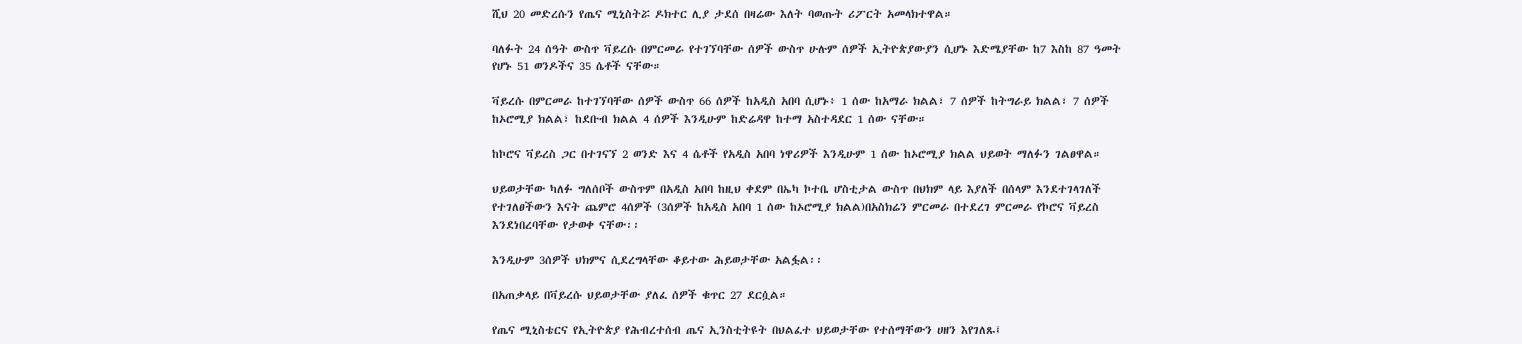ሺህ 20 መድረሱን የጤና ሚኒስትሯ ዶክተር ሊያ ታደሰ በዛሬው እለት ባወጡት ሪፖርት አመላክተዋል።

ባለፉት 24 ሰዓት ውስጥ ቫይረሱ በምርመራ የተገኘባቸው ሰዎች ውስጥ ሁሉም ሰዎች ኢትዮጵያውያን ሲሆኑ እድሜያቸው ከ7 እስከ 87 ዓመት የሆኑ 51 ወንዶችና 35 ሴቶች ናቸው።

ቫይረሱ በምርመራ ከተገኘባቸው ሰዎች ውስጥ 66 ሰዎች ከአዲስ አበባ ሲሆኑ፥ 1 ሰው ከአማራ ክልል፣ 7 ሰዎች ከትግራይ ክልል፣ 7 ሰዎች ከኦሮሚያ ክልል፣ ከደቡብ ክልል 4 ሰዎች እንዲሁም ከድሬዳዋ ከተማ አስተዳደር 1 ሰው ናቸው።

ከኮሮና ቫይረስ ጋር በተገናኘ 2 ወንድ እና 4 ሴቶች የአዲስ አበባ ነዋሪዎች እንዲሁም 1 ሰው ከኦሮሚያ ክልል ህይወት ማለፉን ገልፀዋል።

ህይወታቸው ካለፉ ግለሰቦች ውስጥም በአዲስ አበባ ከዚህ ቀደም በኤካ ኮተቤ ሆስቲታል ውስጥ በህክም ላይ እያለች በሰላም እንደተገላገለች የተገለፀችውን እናት ጨምሮ 4ሰዎች (3ሰዎች ከአዲስ አበባ 1 ሰው ከኦሮሚያ ክልል)በአስክሬን ምርመራ በተደረገ ምርመራ የኮሮና ቫይረስ እንደነበረባቸው የታወቀ ናቸው፡፡

እንዲሁም 3ሰዎች ህክምና ሲደረግላቸው ቆይተው ሕይወታቸው አልፏል፡፡

በአጠቃላይ በቫይረሱ ህይወታቸው ያለፈ ሰዎች ቁጥር 27 ደርሷል።

የጤና ሚኒስቴርና የኢትዮጵያ የሕብረተሰብ ጤና ኢንስቲትዩት በህልፈተ ህይወታቸው የተሰማቸውን ሀዘን እየገለጹ፤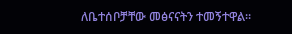ለቤተሰቦቻቸው መፅናናትን ተመኝተዋል።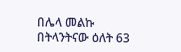በሌላ መልኩ በትላንትናው ዕለት 63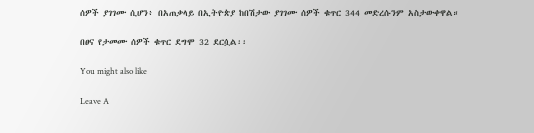ሰዎች ያገገሙ ሲሆን፥ በአጠቃላይ በኢትዮጵያ ከበሽታው ያገገሙ ሰዎች ቁጥር 344 መድረሱንም አስታውቀዋል።

በፀና የታመሙ ሰዎች ቁጥር ደግሞ 32 ደርሷል፡፡

You might also like

Leave A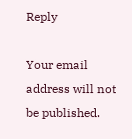Reply

Your email address will not be published.